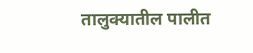तालुक्यातील पालीत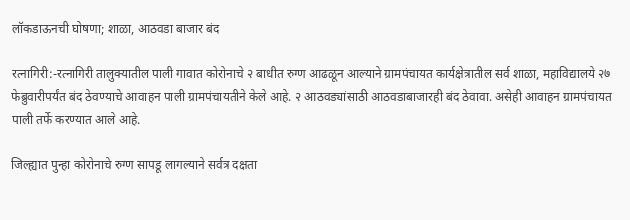लॉकडाऊनची घोषणा; शाळा, आठवडा बाजार बंद

रत्नागिरी:-रत्नागिरी तालुक्यातील पाली गावात कोरोनाचे २ बाधीत रुग्ण आढळून आल्याने ग्रामपंचायत कार्यक्षेत्रातील सर्व शाळा, महाविद्यालये २७ फेब्रुवारीपर्यंत बंद ठेवण्याचे आवाहन पाली ग्रामपंचायतीने केले आहे. २ आठवड्यांसाठी आठवडाबाजारही बंद ठेवावा. असेही आवाहन ग्रामपंचायत पाली तर्फे करण्यात आले आहे.

जिल्ह्यात पुन्हा कोरोनाचे रुग्ण सापडू लागल्याने सर्वत्र दक्षता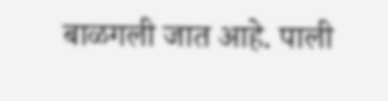बाळगली जात आहे. पाली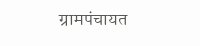ग्रामपंचायत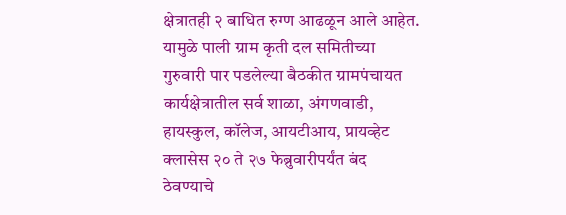क्षेत्रातही २ बाधित रुग्ण आढळून आले आहेत. यामुळे पाली ग्राम कृती दल समितीच्या गुरुवारी पार पडलेल्या बैठकीत ग्रामपंचायत कार्यक्षेत्रातील सर्व शाळा, अंगणवाडी, हायस्कुल, कॉलेज, आयटीआय, प्रायव्हेट क्लासेस २० ते २७ फेब्रुवारीपर्यंत बंद ठेवण्याचे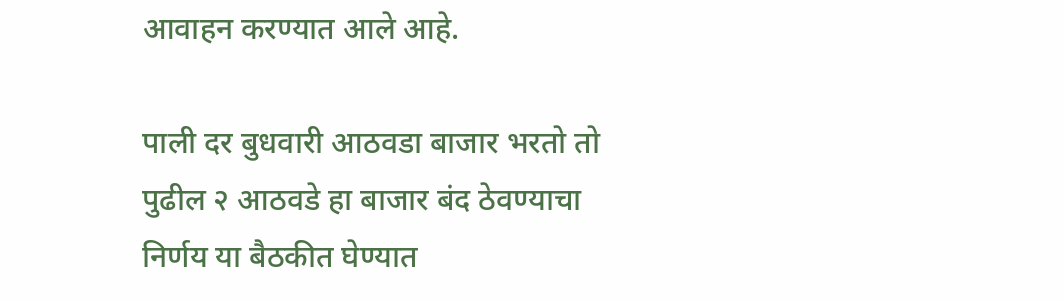आवाहन करण्यात आले आहे.

पाली दर बुधवारी आठवडा बाजार भरतो तो पुढील २ आठवडे हा बाजार बंद ठेवण्याचा निर्णय या बैठकीत घेण्यात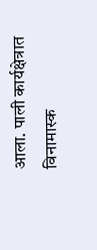आला. पाली कार्यक्षेत्रात विनामास्क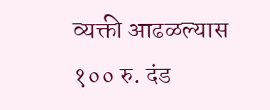व्यक्ती आढळल्यास १०० रु. दंड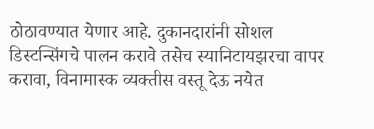ठोठावण्यात येणार आहे. दुकानदारांनी सोशल डिस्टन्सिंगचे पालन करावे तसेच स्यानिटायझरचा वापर करावा, विनामास्क व्यक्तीस वस्तू देऊ नयेत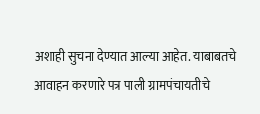अशाही सुचना देण्यात आल्या आहेत. याबाबतचे आवाहन करणारे पत्र पाली ग्रामपंचायतीचे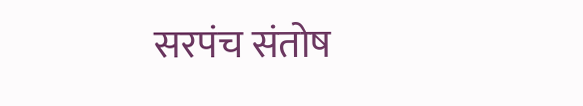सरपंच संतोष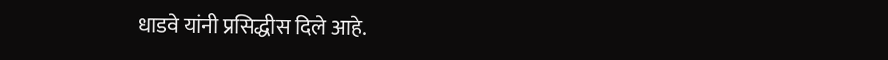धाडवे यांनी प्रसिद्धीस दिले आहे.